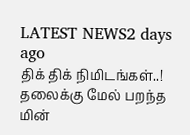LATEST NEWS2 days ago
திக் திக் நிமிடங்கள்..! தலைக்கு மேல் பறந்த மின்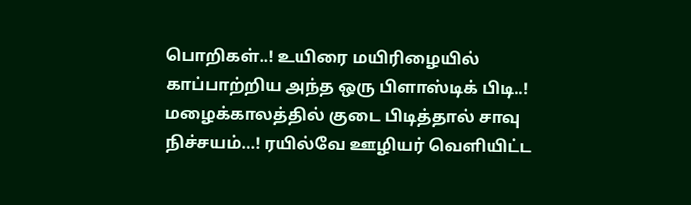பொறிகள்..! உயிரை மயிரிழையில் காப்பாற்றிய அந்த ஒரு பிளாஸ்டிக் பிடி..! மழைக்காலத்தில் குடை பிடித்தால் சாவு நிச்சயம்…! ரயில்வே ஊழியர் வெளியிட்ட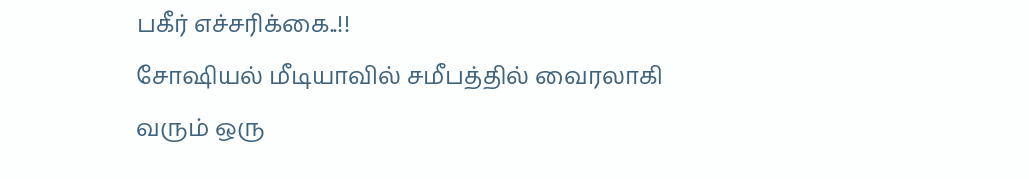பகீர் எச்சரிக்கை..!!
சோஷியல் மீடியாவில் சமீபத்தில் வைரலாகி வரும் ஒரு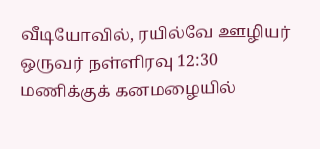வீடியோவில், ரயில்வே ஊழியர் ஒருவர் நள்ளிரவு 12:30 மணிக்குக் கனமழையில்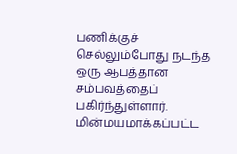பணிக்குச் செல்லும்போது நடந்த ஒரு ஆபத்தான சம்பவத்தைப் பகிர்ந்துள்ளார். மின்மயமாக்கப்பட்ட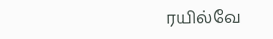ரயில்வே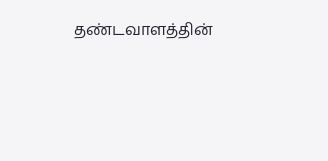தண்டவாளத்தின்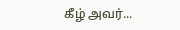கீழ் அவர்...